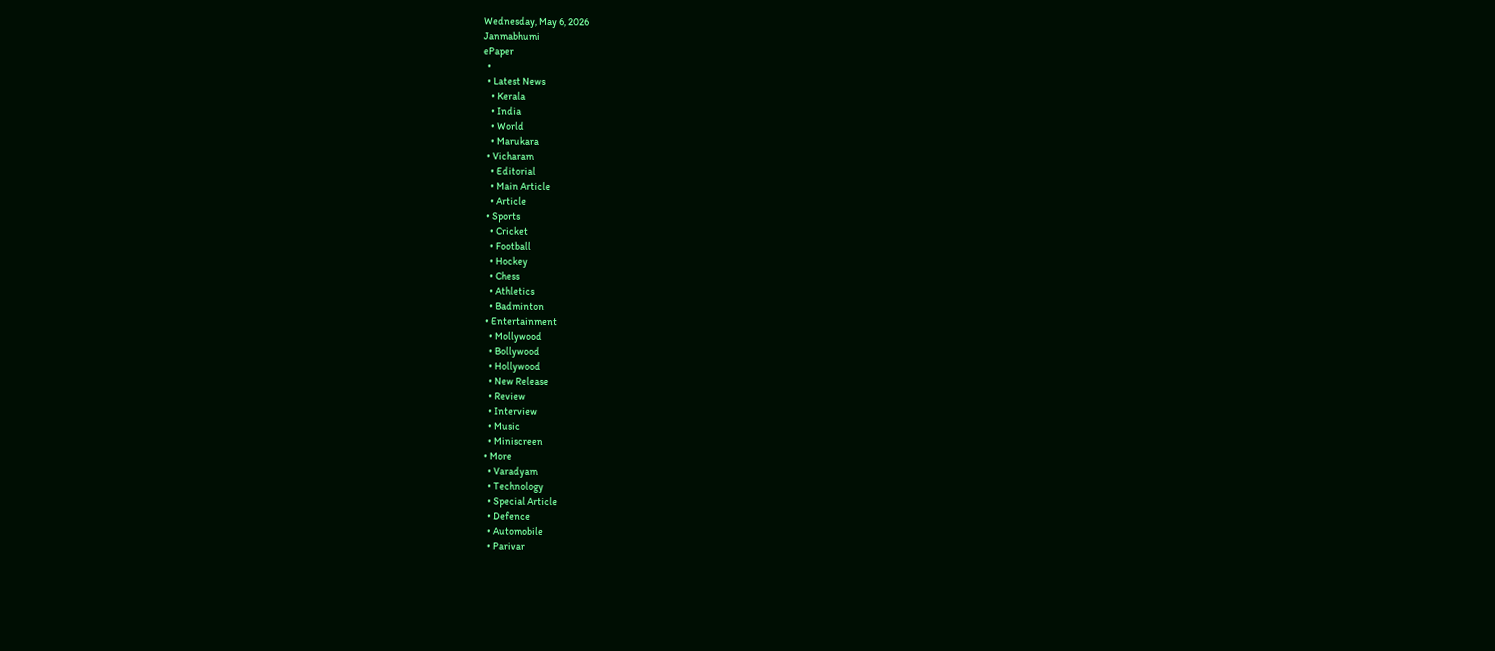Wednesday, May 6, 2026
Janmabhumi
ePaper
  •
  • Latest News
    • Kerala
    • India
    • World
    • Marukara
  • Vicharam
    • Editorial
    • Main Article
    • Article
  • Sports
    • Cricket
    • Football
    • Hockey
    • Chess
    • Athletics
    • Badminton
  • Entertainment
    • Mollywood
    • Bollywood
    • Hollywood
    • New Release
    • Review
    • Interview
    • Music
    • Miniscreen
  • More
    • Varadyam
    • Technology
    • Special Article
    • Defence
    • Automobile
    • Parivar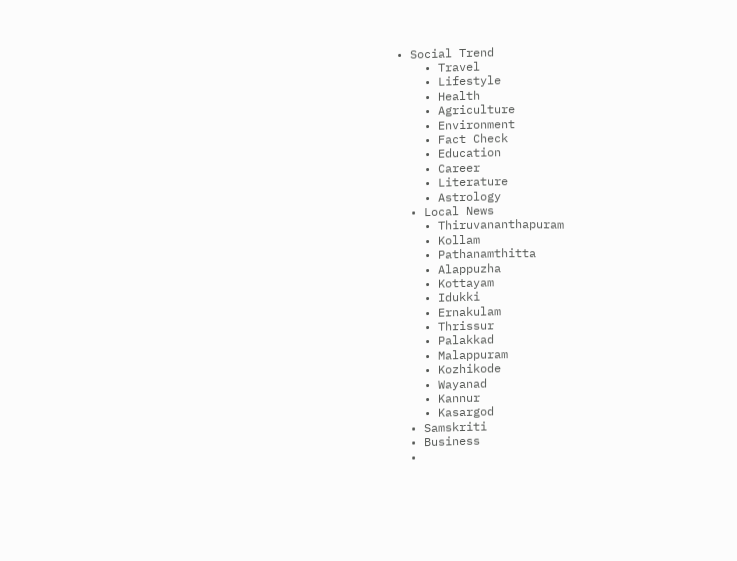• Social Trend
    • Travel
    • Lifestyle
    • Health
    • Agriculture
    • Environment
    • Fact Check
    • Education
    • Career
    • Literature
    • Astrology
  • Local News
    • Thiruvananthapuram
    • Kollam
    • Pathanamthitta
    • Alappuzha
    • Kottayam
    • Idukki
    • Ernakulam
    • Thrissur
    • Palakkad
    • Malappuram
    • Kozhikode
    • Wayanad
    • Kannur
    • Kasargod
  • Samskriti
  • Business
  •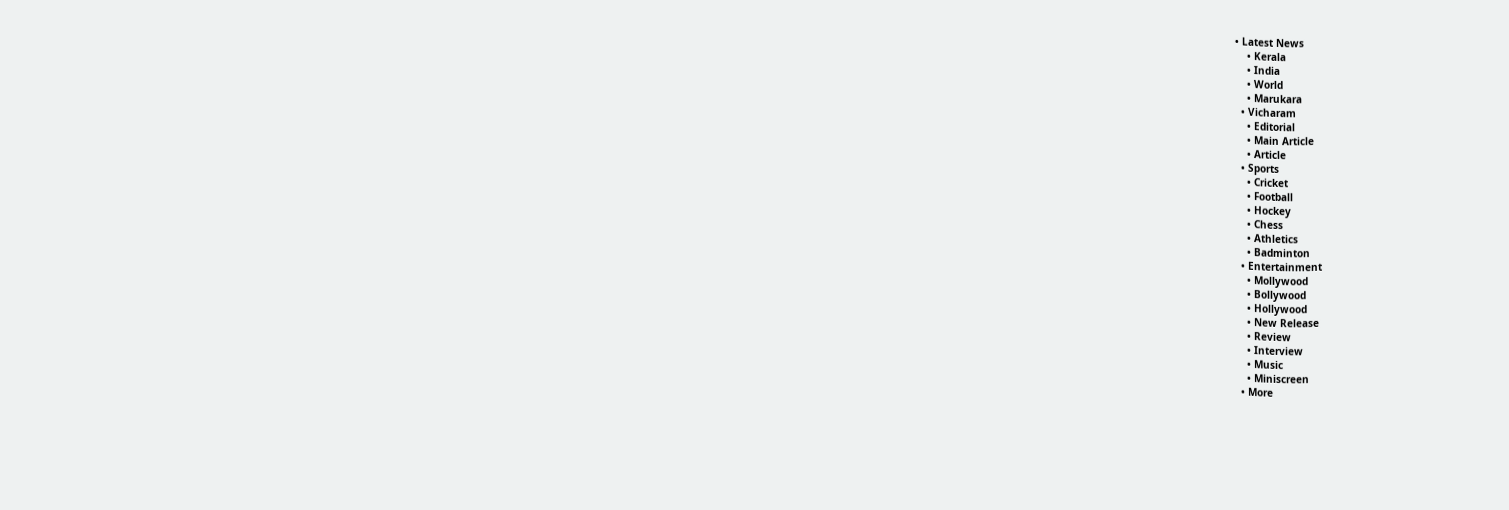• Latest News
    • Kerala
    • India
    • World
    • Marukara
  • Vicharam
    • Editorial
    • Main Article
    • Article
  • Sports
    • Cricket
    • Football
    • Hockey
    • Chess
    • Athletics
    • Badminton
  • Entertainment
    • Mollywood
    • Bollywood
    • Hollywood
    • New Release
    • Review
    • Interview
    • Music
    • Miniscreen
  • More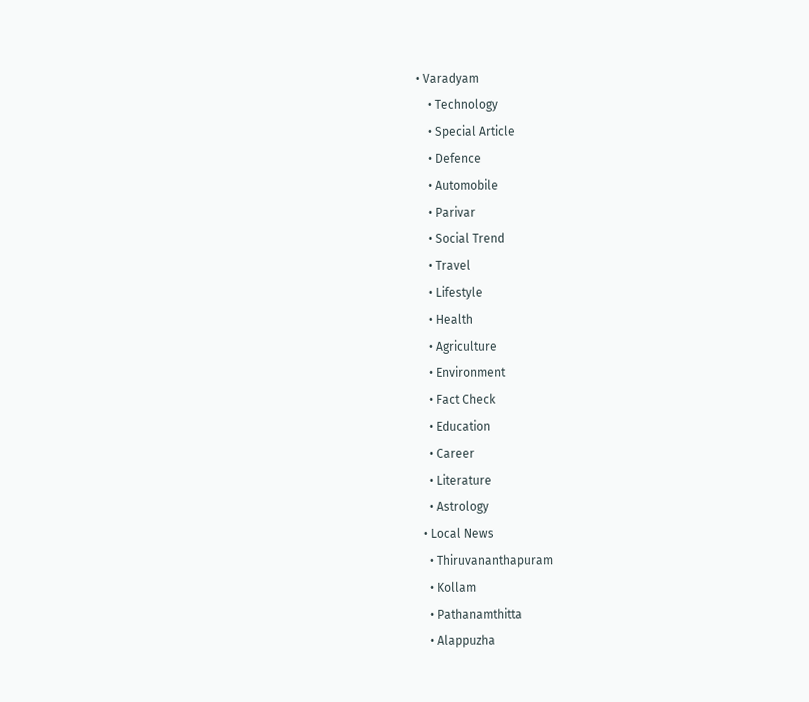• Varadyam
    • Technology
    • Special Article
    • Defence
    • Automobile
    • Parivar
    • Social Trend
    • Travel
    • Lifestyle
    • Health
    • Agriculture
    • Environment
    • Fact Check
    • Education
    • Career
    • Literature
    • Astrology
  • Local News
    • Thiruvananthapuram
    • Kollam
    • Pathanamthitta
    • Alappuzha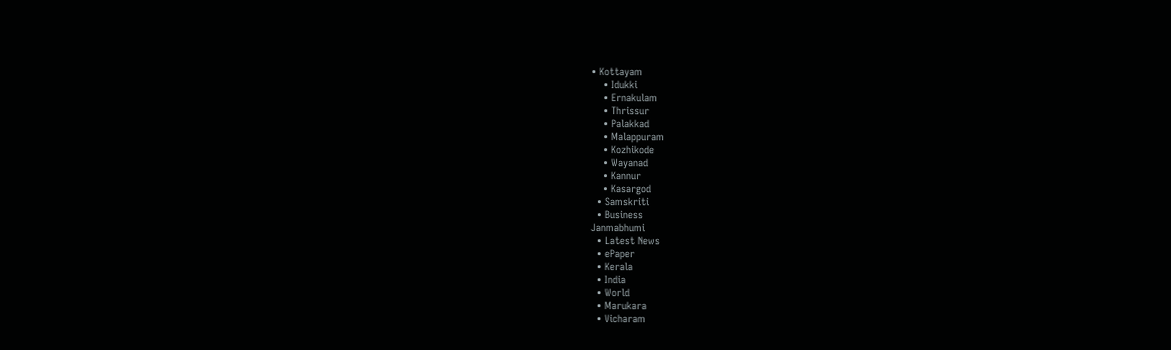• Kottayam
    • Idukki
    • Ernakulam
    • Thrissur
    • Palakkad
    • Malappuram
    • Kozhikode
    • Wayanad
    • Kannur
    • Kasargod
  • Samskriti
  • Business
Janmabhumi
  • Latest News
  • ePaper
  • Kerala
  • India
  • World
  • Marukara
  • Vicharam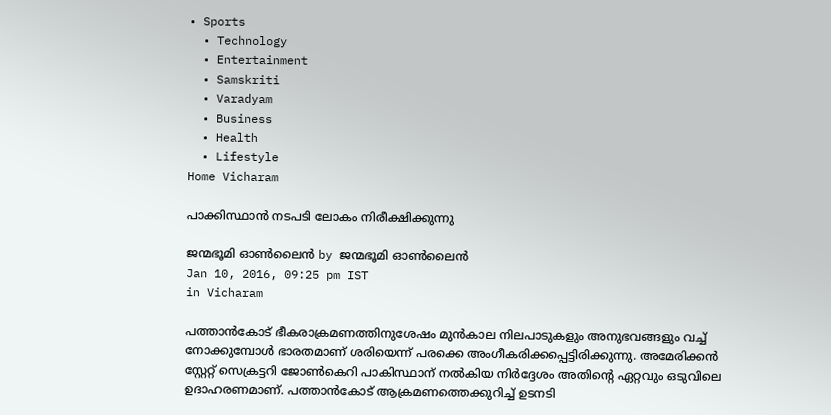• Sports
  • Technology
  • Entertainment
  • Samskriti
  • Varadyam
  • Business
  • Health
  • Lifestyle
Home Vicharam

പാക്കിസ്ഥാന്‍ നടപടി ലോകം നിരീക്ഷിക്കുന്നു

ജന്മഭൂമി ഓണ്‍ലൈന്‍ by ജന്മഭൂമി ഓണ്‍ലൈന്‍
Jan 10, 2016, 09:25 pm IST
in Vicharam

പത്താന്‍കോട് ഭീകരാക്രമണത്തിനുശേഷം മുന്‍കാല നിലപാടുകളും അനുഭവങ്ങളും വച്ച് നോക്കുമ്പോള്‍ ഭാരതമാണ് ശരിയെന്ന് പരക്കെ അംഗീകരിക്കപ്പെട്ടിരിക്കുന്നു. അമേരിക്കന്‍ സ്റ്റേറ്റ് സെക്രട്ടറി ജോണ്‍കെറി പാകിസ്ഥാന് നല്‍കിയ നിര്‍ദ്ദേശം അതിന്റെ ഏറ്റവും ഒടുവിലെ ഉദാഹരണമാണ്. പത്താന്‍കോട് ആക്രമണത്തെക്കുറിച്ച് ഉടനടി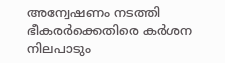അന്വേഷണം നടത്തി ഭീകരര്‍ക്കെതിരെ കര്‍ശന നിലപാടും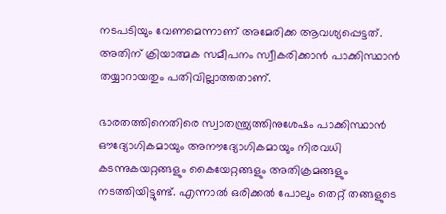നടപടിയും വേണമെന്നാണ് അമേരിക്ക ആവശ്യപ്പെട്ടത്. അതിന് ക്രിയാത്മക സമീപനം സ്വീകരിക്കാന്‍ പാക്കിസ്ഥാന്‍ തയ്യാറായതും പതിവില്ലാത്തതാണ്.

ഭാരതത്തിനെതിരെ സ്വാതന്ത്ര്യത്തിനുശേഷം പാക്കിസ്ഥാന്‍ ഔദ്യോഗികമായും അനൗദ്യോഗികമായും നിരവധി കടന്നുകയറ്റങ്ങളും കൈയേറ്റങ്ങളും അതിക്രമങ്ങളും നടത്തിയിട്ടുണ്ട്. എന്നാല്‍ ഒരിക്കല്‍ പോലും തെറ്റ് തങ്ങളുടെ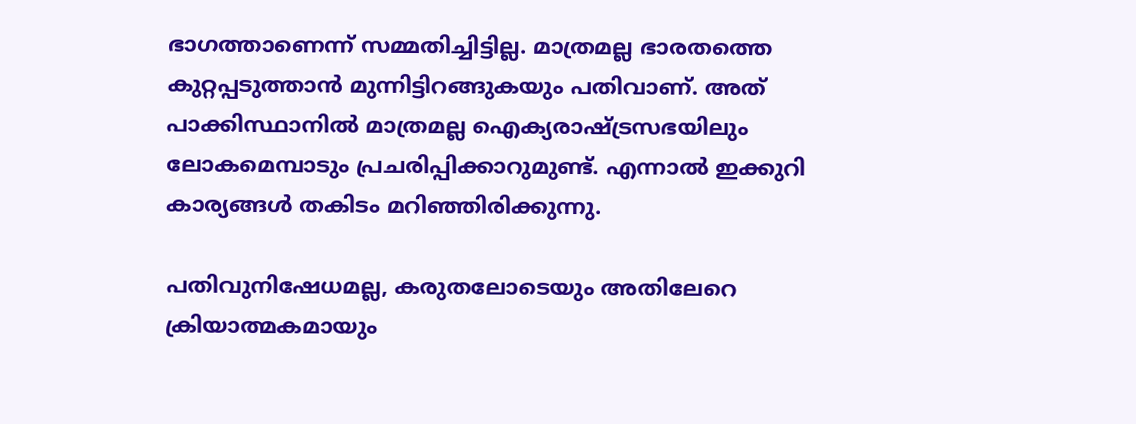ഭാഗത്താണെന്ന് സമ്മതിച്ചിട്ടില്ല. മാത്രമല്ല ഭാരതത്തെ കുറ്റപ്പടുത്താന്‍ മുന്നിട്ടിറങ്ങുകയും പതിവാണ്. അത് പാക്കിസ്ഥാനില്‍ മാത്രമല്ല ഐക്യരാഷ്‌ട്രസഭയിലും ലോകമെമ്പാടും പ്രചരിപ്പിക്കാറുമുണ്ട്. എന്നാല്‍ ഇക്കുറി കാര്യങ്ങള്‍ തകിടം മറിഞ്ഞിരിക്കുന്നു.

പതിവുനിഷേധമല്ല, കരുതലോടെയും അതിലേറെ ക്രിയാത്മകമായും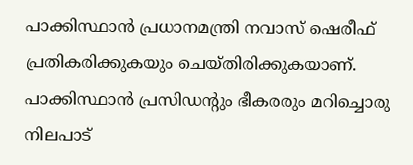പാക്കിസ്ഥാന്‍ പ്രധാനമന്ത്രി നവാസ് ഷെരീഫ് പ്രതികരിക്കുകയും ചെയ്തിരിക്കുകയാണ്. പാക്കിസ്ഥാന്‍ പ്രസിഡന്റും ഭീകരരും മറിച്ചൊരു നിലപാട്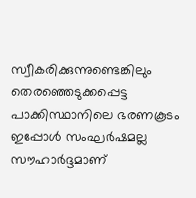സ്വീകരിക്കുന്നുണ്ടെങ്കിലും തെരഞ്ഞെടുക്കപ്പെട്ട പാക്കിസ്ഥാനിലെ ഭരണകൂടം ഇപ്പോള്‍ സംഘര്‍ഷമല്ല സൗഹാര്‍ദ്ദമാണ്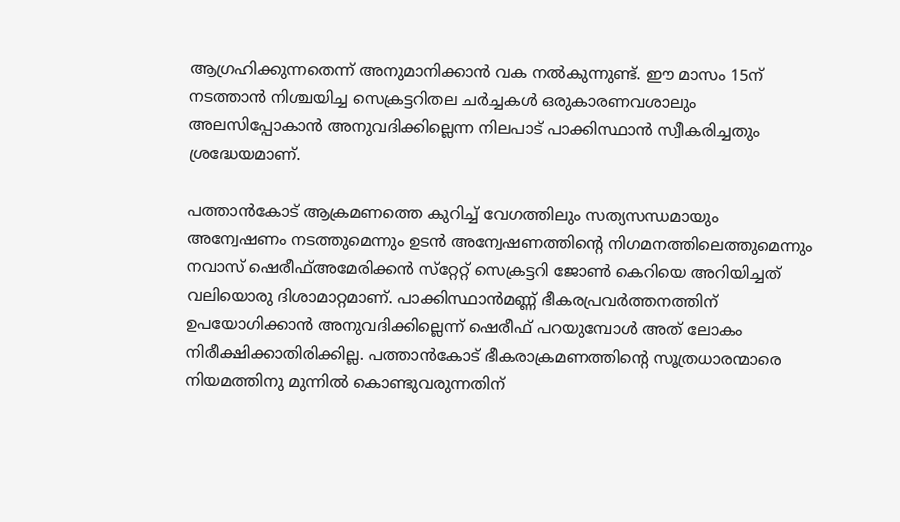ആഗ്രഹിക്കുന്നതെന്ന് അനുമാനിക്കാന്‍ വക നല്‍കുന്നുണ്ട്. ഈ മാസം 15ന് നടത്താന്‍ നിശ്ചയിച്ച സെക്രട്ടറിതല ചര്‍ച്ചകള്‍ ഒരുകാരണവശാലും അലസിപ്പോകാന്‍ അനുവദിക്കില്ലെന്ന നിലപാട് പാക്കിസ്ഥാന്‍ സ്വീകരിച്ചതും ശ്രദ്ധേയമാണ്.

പത്താന്‍കോട് ആക്രമണത്തെ കുറിച്ച് വേഗത്തിലും സത്യസന്ധമായും അന്വേഷണം നടത്തുമെന്നും ഉടന്‍ അന്വേഷണത്തിന്റെ നിഗമനത്തിലെത്തുമെന്നും നവാസ് ഷെരീഫ്അമേരിക്കന്‍ സ്‌റ്റേറ്റ് സെക്രട്ടറി ജോണ്‍ കെറിയെ അറിയിച്ചത് വലിയൊരു ദിശാമാറ്റമാണ്. പാക്കിസ്ഥാന്‍മണ്ണ് ഭീകരപ്രവര്‍ത്തനത്തിന് ഉപയോഗിക്കാന്‍ അനുവദിക്കില്ലെന്ന് ഷെരീഫ് പറയുമ്പോള്‍ അത് ലോകം നിരീക്ഷിക്കാതിരിക്കില്ല. പത്താന്‍കോട് ഭീകരാക്രമണത്തിന്റെ സൂത്രധാരന്മാരെ നിയമത്തിനു മുന്നില്‍ കൊണ്ടുവരുന്നതിന്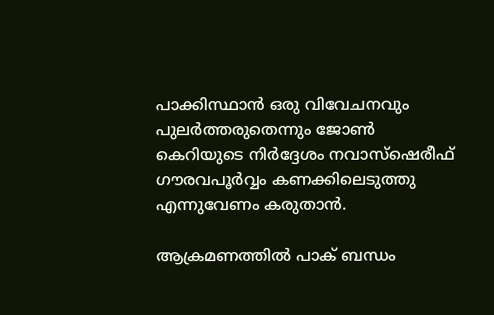പാക്കിസ്ഥാന്‍ ഒരു വിവേചനവും പുലര്‍ത്തരുതെന്നും ജോണ്‍ കെറിയുടെ നിര്‍ദ്ദേശം നവാസ്‌ഷെരീഫ് ഗൗരവപൂര്‍വ്വം കണക്കിലെടുത്തു എന്നുവേണം കരുതാന്‍.

ആക്രമണത്തില്‍ പാക് ബന്ധം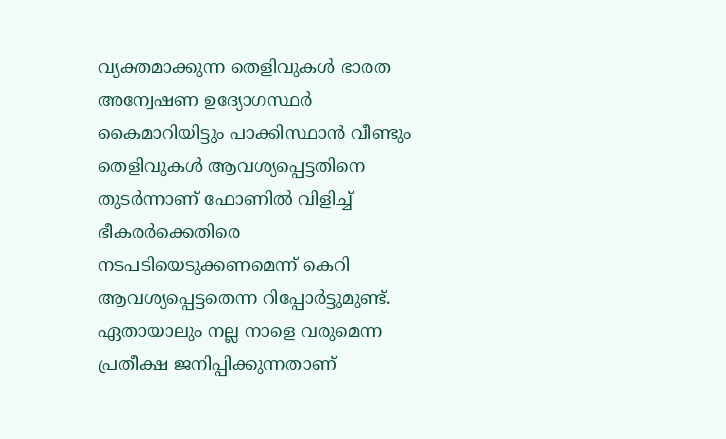വ്യക്തമാക്കുന്ന തെളിവുകള്‍ ഭാരത അന്വേഷണ ഉദ്യോഗസ്ഥര്‍ കൈമാറിയിട്ടും പാക്കിസ്ഥാന്‍ വീണ്ടും തെളിവുകള്‍ ആവശ്യപ്പെട്ടതിനെ തുടര്‍ന്നാണ് ഫോണില്‍ വിളിച്ച് ഭീകരര്‍ക്കെതിരെ നടപടിയെടുക്കണമെന്ന് കെറി ആവശ്യപ്പെട്ടതെന്ന റിപ്പോര്‍ട്ടുമുണ്ട്. ഏതായാലും നല്ല നാളെ വരുമെന്ന പ്രതീക്ഷ ജനിപ്പിക്കുന്നതാണ്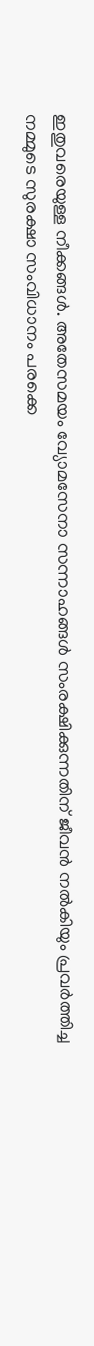ഇതുവരെയുള്ള നീക്കങ്ങള്‍. അതേസമയം വ്യോമസേനാ സന്നാഹങ്ങള്‍ സംരക്ഷിക്കുന്നതിന് ജീവന്‍ നല്‍കിയും പ്രവര്‍ത്തിച്ച നമ്മുടെ സുരക്ഷാ സംവിധാനം പരക്കെ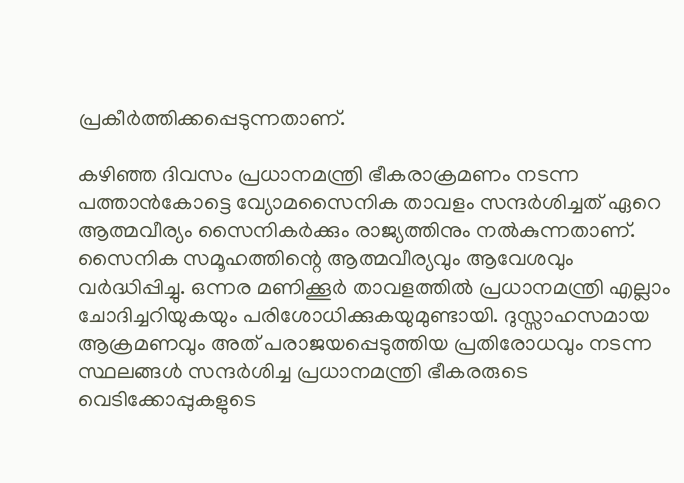പ്രകീര്‍ത്തിക്കപ്പെടുന്നതാണ്.

കഴിഞ്ഞ ദിവസം പ്രധാനമന്ത്രി ഭീകരാക്രമണം നടന്ന പത്താന്‍കോട്ടെ വ്യോമസൈനിക താവളം സന്ദര്‍ശിച്ചത് ഏറെ ആത്മവീര്യം സൈനികര്‍ക്കും രാജ്യത്തിനും നല്‍കുന്നതാണ്. സൈനിക സമൂഹത്തിന്റെ ആത്മവീര്യവും ആവേശവും വര്‍ദ്ധിപ്പിച്ചു. ഒന്നര മണിക്കൂര്‍ താവളത്തില്‍ പ്രധാനമന്ത്രി എല്ലാം ചോദിച്ചറിയുകയും പരിശോധിക്കുകയുമുണ്ടായി. ദുസ്സാഹസമായ ആക്രമണവും അത് പരാജയപ്പെടുത്തിയ പ്രതിരോധവും നടന്ന സ്ഥലങ്ങള്‍ സന്ദര്‍ശിച്ച പ്രധാനമന്ത്രി ഭീകരരുടെ വെടിക്കോപ്പുകളുടെ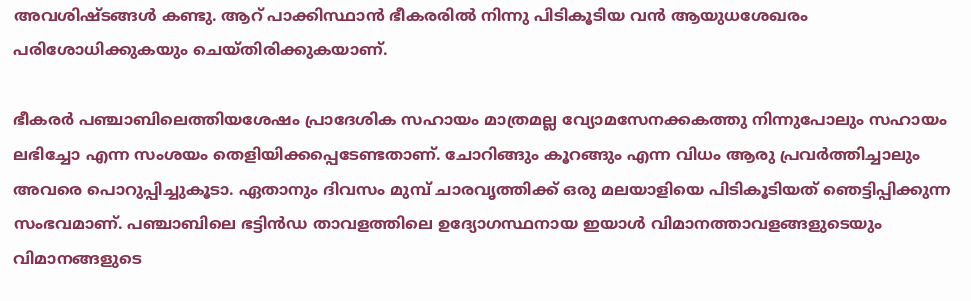അവശിഷ്ടങ്ങള്‍ കണ്ടു. ആറ് പാക്കിസ്ഥാന്‍ ഭീകരരില്‍ നിന്നു പിടികൂടിയ വന്‍ ആയുധശേഖരം പരിശോധിക്കുകയും ചെയ്തിരിക്കുകയാണ്.

ഭീകരര്‍ പഞ്ചാബിലെത്തിയശേഷം പ്രാദേശിക സഹായം മാത്രമല്ല വ്യോമസേനക്കകത്തു നിന്നുപോലും സഹായം ലഭിച്ചോ എന്ന സംശയം തെളിയിക്കപ്പെടേണ്ടതാണ്. ചോറിങ്ങും കൂറങ്ങും എന്ന വിധം ആരു പ്രവര്‍ത്തിച്ചാലും അവരെ പൊറുപ്പിച്ചുകൂടാ. ഏതാനും ദിവസം മുമ്പ് ചാരവൃത്തിക്ക് ഒരു മലയാളിയെ പിടികൂടിയത് ഞെട്ടിപ്പിക്കുന്ന സംഭവമാണ്. പഞ്ചാബിലെ ഭട്ടിന്‍ഡ താവളത്തിലെ ഉദ്യോഗസ്ഥനായ ഇയാള്‍ വിമാനത്താവളങ്ങളുടെയും വിമാനങ്ങളുടെ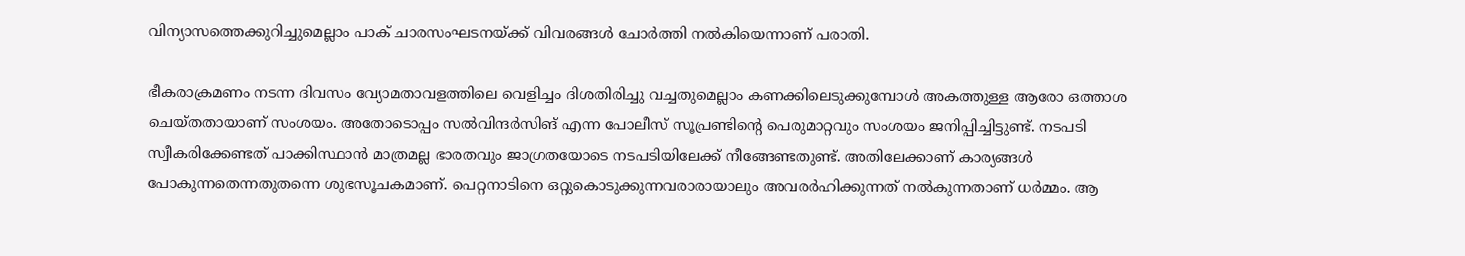വിന്യാസത്തെക്കുറിച്ചുമെല്ലാം പാക് ചാരസംഘടനയ്‌ക്ക് വിവരങ്ങള്‍ ചോര്‍ത്തി നല്‍കിയെന്നാണ് പരാതി.

ഭീകരാക്രമണം നടന്ന ദിവസം വ്യോമതാവളത്തിലെ വെളിച്ചം ദിശതിരിച്ചു വച്ചതുമെല്ലാം കണക്കിലെടുക്കുമ്പോള്‍ അകത്തുള്ള ആരോ ഒത്താശ ചെയ്തതായാണ് സംശയം. അതോടൊപ്പം സല്‍വിന്ദര്‍സിങ് എന്ന പോലീസ് സൂപ്രണ്ടിന്റെ പെരുമാറ്റവും സംശയം ജനിപ്പിച്ചിട്ടുണ്ട്. നടപടി സ്വീകരിക്കേണ്ടത് പാക്കിസ്ഥാന്‍ മാത്രമല്ല ഭാരതവും ജാഗ്രതയോടെ നടപടിയിലേക്ക് നീങ്ങേണ്ടതുണ്ട്. അതിലേക്കാണ് കാര്യങ്ങള്‍ പോകുന്നതെന്നതുതന്നെ ശുഭസൂചകമാണ്. പെറ്റനാടിനെ ഒറ്റുകൊടുക്കുന്നവരാരായാലും അവരര്‍ഹിക്കുന്നത് നല്‍കുന്നതാണ് ധര്‍മ്മം. ആ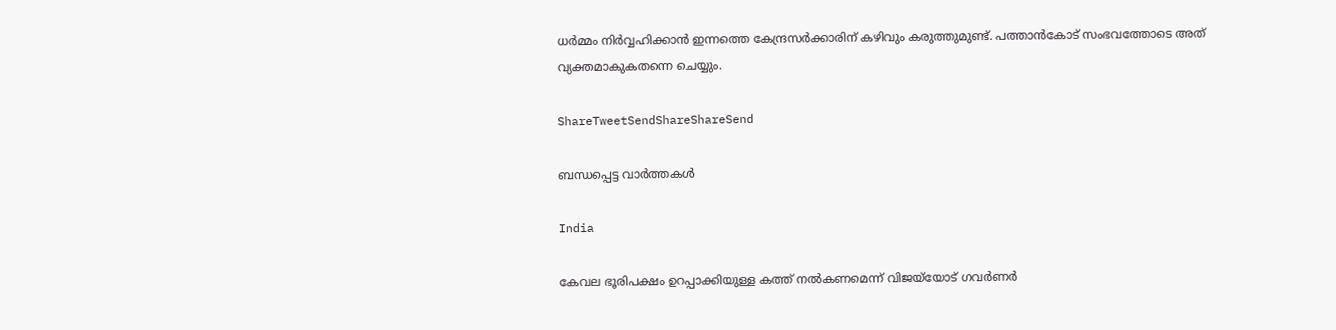ധര്‍മ്മം നിര്‍വ്വഹിക്കാന്‍ ഇന്നത്തെ കേന്ദ്രസര്‍ക്കാരിന് കഴിവും കരുത്തുമുണ്ട്. പത്താന്‍കോട് സംഭവത്തോടെ അത് വ്യക്തമാകുകതന്നെ ചെയ്യും.

ShareTweetSendShareShareSend

ബന്ധപ്പെട്ട വാര്‍ത്തകള്‍

India

കേവല ഭൂരിപക്ഷം ഉറപ്പാക്കിയുള്ള കത്ത് നല്‍കണമെന്ന് വിജയ്‌യോട് ഗവര്‍ണര്‍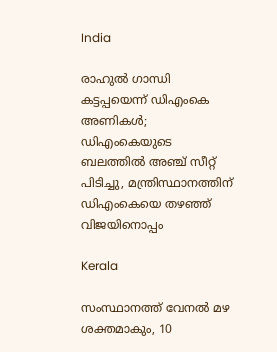India

രാഹുല്‍ ഗാന്ധി കട്ടപ്പയെന്ന് ഡിഎംകെ അണികള്‍; ഡിഎംകെയുടെ ബലത്തില്‍ അഞ്ച് സീറ്റ് പിടിച്ചു, മന്ത്രിസ്ഥാനത്തിന് ഡിഎംകെയെ തഴഞ്ഞ് വിജയിനൊപ്പം

Kerala

സംസ്ഥാനത്ത് വേനല്‍ മഴ ശക്തമാകും, 10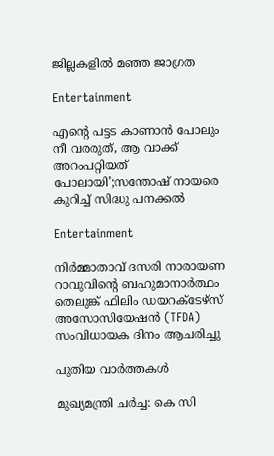ജില്ലകളില്‍ മഞ്ഞ ജാഗ്രത

Entertainment

എന്റെ പട്ടട കാണാൻ പോലും നീ വരരുത്, ആ വാക്ക് അറംപറ്റിയത് പോലായി’;സന്തോഷ് നായരെ കുറിച്ച് സിദ്ധു പനക്കൽ

Entertainment

നിർമ്മാതാവ് ദസരി നാരായണ റാവുവിന്റെ ബഹുമാനാർത്ഥം തെലുങ്ക് ഫിലിം ഡയറക്ടേഴ്‌സ് അസോസിയേഷൻ (TFDA) സംവിധായക ദിനം ആചരിച്ചു

പുതിയ വാര്‍ത്തകള്‍

മുഖ്യമന്ത്രി ചര്‍ച്ച: കെ സി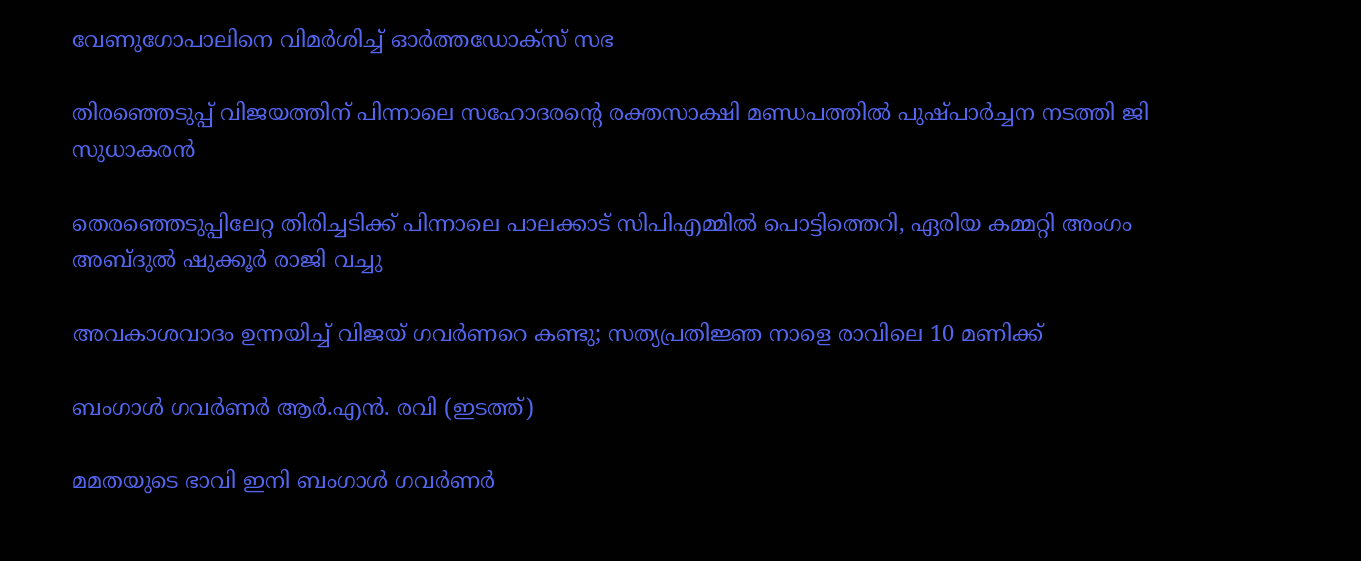വേണുഗോപാലിനെ വിമര്‍ശിച്ച് ഓര്‍ത്തഡോക്സ് സഭ

തിരഞ്ഞെടുപ്പ് വിജയത്തിന് പിന്നാലെ സഹോദരന്റെ രക്തസാക്ഷി മണ്ഡപത്തില്‍ പുഷ്പാര്‍ച്ചന നടത്തി ജി സുധാകരന്‍

തെരഞ്ഞെടുപ്പിലേറ്റ തിരിച്ചടിക്ക് പിന്നാലെ പാലക്കാട് സിപിഎമ്മില്‍ പൊട്ടിത്തെറി, ഏരിയ കമ്മറ്റി അംഗം അബ്ദുല്‍ ഷുക്കൂര്‍ രാജി വച്ചു

അവകാശവാദം ഉന്നയിച്ച് വിജയ് ഗവർണറെ കണ്ടു; സത്യപ്രതിജ്ഞ നാളെ രാവിലെ 10 മണിക്ക്

ബംഗാള്‍ ഗവര്‍ണര്‍ ആര്‍.എന്‍. രവി (ഇടത്ത്)

മമതയുടെ ഭാവി ഇനി ബംഗാള്‍ ഗവര്‍ണര്‍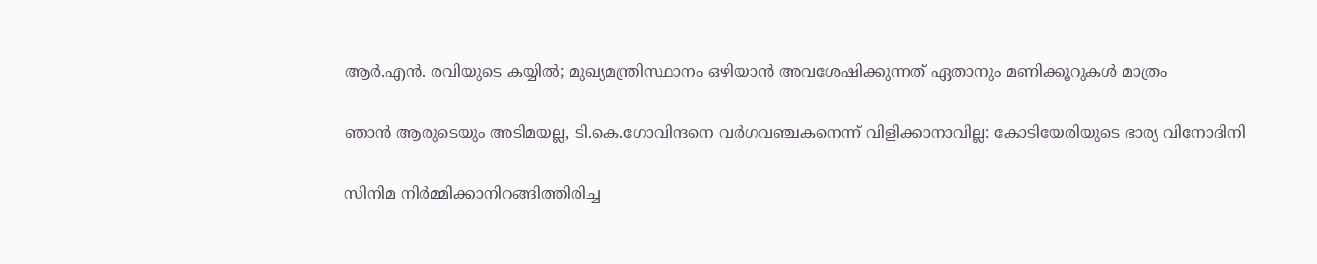ആര്‍.എന്‍. രവിയുടെ കയ്യില്‍; മുഖ്യമന്ത്രിസ്ഥാനം ഒഴിയാന്‍ അവശേഷിക്കുന്നത് ഏതാനും മണിക്കൂറുകള്‍ മാത്രം

ഞാൻ ആരുടെയും അടിമയല്ല, ടി.കെ.ഗോവിന്ദനെ വർഗവഞ്ചകനെന്ന് വിളിക്കാനാവില്ല: കോടിയേരിയുടെ ഭാര്യ വിനോദിനി

സിനിമ നിർമ്മിക്കാനിറങ്ങിത്തിരിച്ച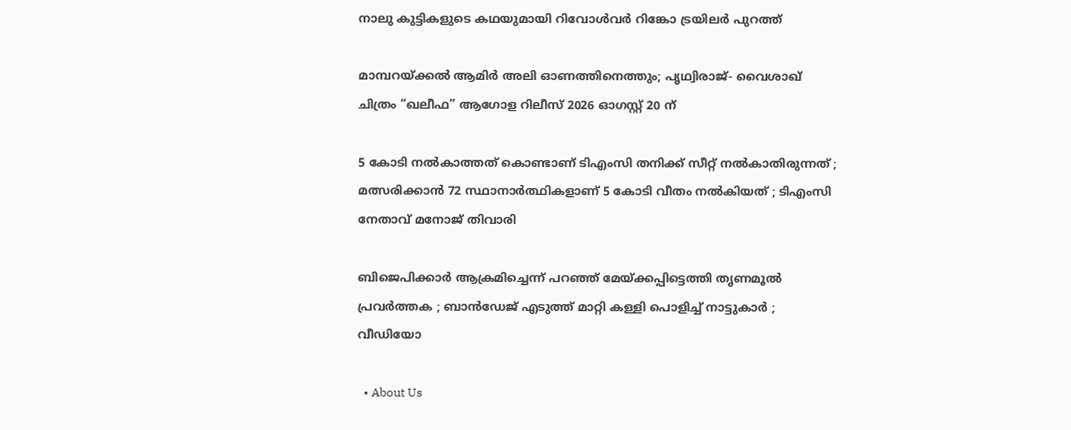നാലു കുട്ടികളുടെ കഥയുമായി റിവോൾവർ റിങ്കോ ട്രയിലർ പുറത്ത്

മാമ്പറയ്‌ക്കൽ ആമിർ അലി ഓണത്തിനെത്തും; പൃഥ്വിരാജ്- വൈശാഖ് ചിത്രം “ഖലീഫ” ആഗോള റിലീസ് 2026 ഓഗസ്റ്റ് 20 ന്

5 കോടി നൽകാത്തത് കൊണ്ടാണ് ടിഎംസി തനിക്ക് സീറ്റ് നൽകാതിരുന്നത് ; മത്സരിക്കാൻ 72 സ്ഥാനാർത്ഥികളാണ് 5 കോടി വീതം നൽകിയത് ; ടിഎംസി നേതാവ് മനോജ് തിവാരി

ബിജെപിക്കാർ ആക്രമിച്ചെന്ന് പറഞ്ഞ് മേയ്‌ക്കപ്പിട്ടെത്തി തൃണമൂൽ പ്രവർത്തക ; ബാൻഡേജ് എടുത്ത് മാറ്റി കള്ളി പൊളിച്ച് നാട്ടുകാർ ; വീഡിയോ

  • About Us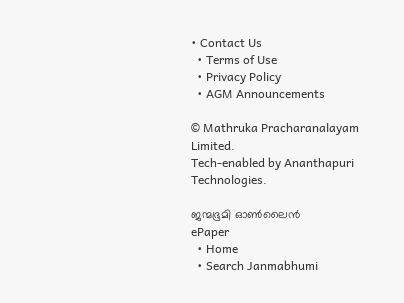• Contact Us
  • Terms of Use
  • Privacy Policy
  • AGM Announcements

© Mathruka Pracharanalayam Limited.
Tech-enabled by Ananthapuri Technologies.

ജന്മഭൂമി ഓണ്‍ലൈന്‍
ePaper
  • Home
  • Search Janmabhumi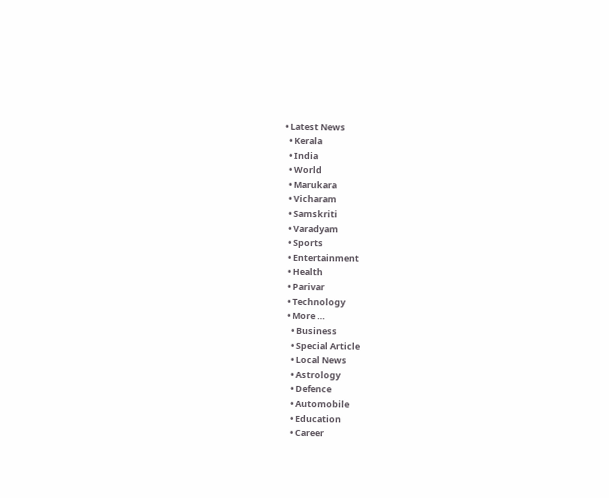• Latest News
  • Kerala
  • India
  • World
  • Marukara
  • Vicharam
  • Samskriti
  • Varadyam
  • Sports
  • Entertainment
  • Health
  • Parivar
  • Technology
  • More …
    • Business
    • Special Article
    • Local News
    • Astrology
    • Defence
    • Automobile
    • Education
    • Career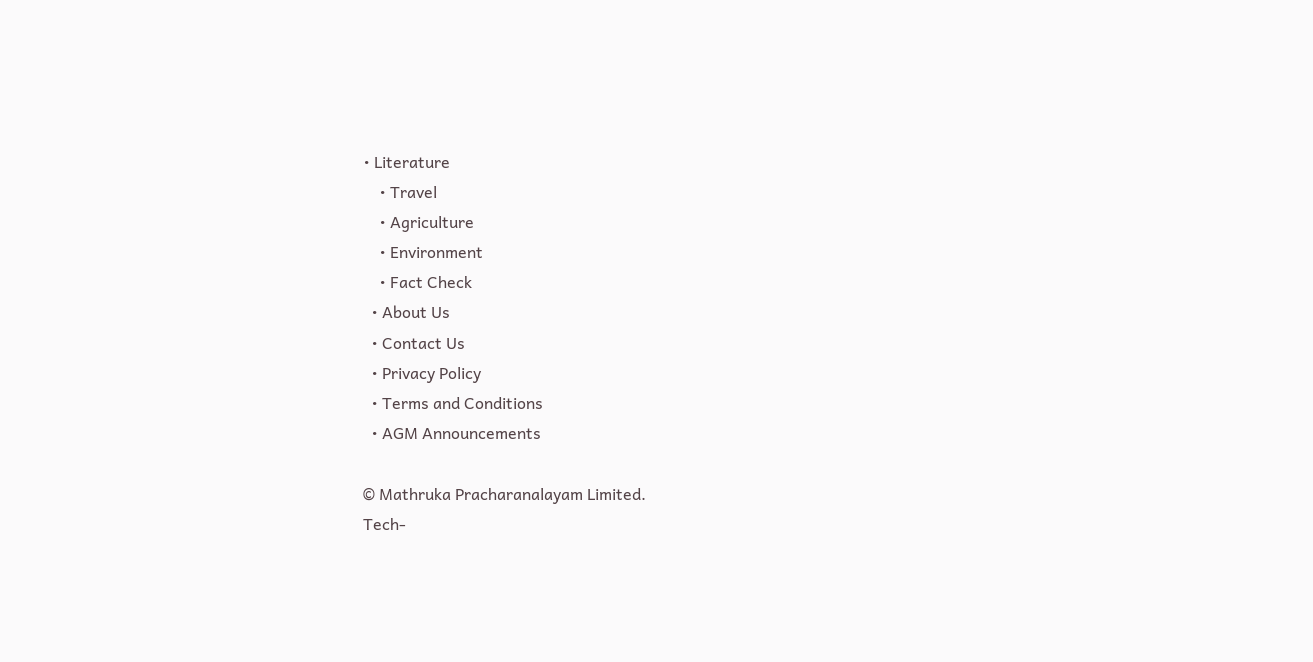• Literature
    • Travel
    • Agriculture
    • Environment
    • Fact Check
  • About Us
  • Contact Us
  • Privacy Policy
  • Terms and Conditions
  • AGM Announcements

© Mathruka Pracharanalayam Limited.
Tech-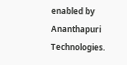enabled by Ananthapuri Technologies.